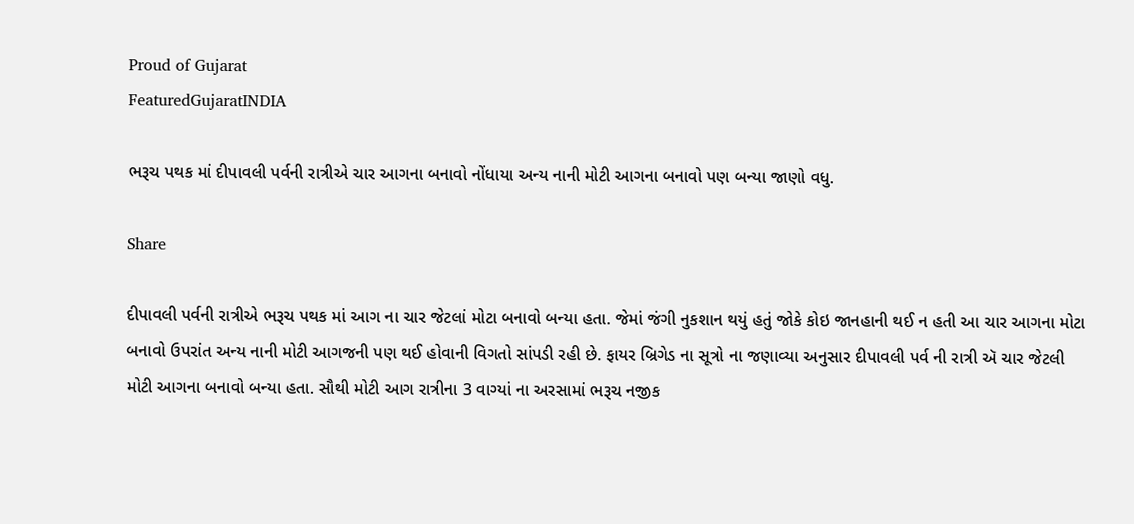Proud of Gujarat
FeaturedGujaratINDIA

ભરૂચ પથક માં દીપાવલી પર્વની રાત્રીએ ચાર આગના બનાવો નોંધાયા અન્ય નાની મોટી આગના બનાવો પણ બન્યા જાણો વધુ.

Share

દીપાવલી પર્વની રાત્રીએ ભરૂચ પથક માં આગ ના ચાર જેટલાં મોટા બનાવો બન્યા હતા. જેમાં જંગી નુકશાન થયું હતું જોકે કોઇ જાનહાની થઈ ન હતી આ ચાર આગના મોટા બનાવો ઉપરાંત અન્ય નાની મોટી આગજની પણ થઈ હોવાની વિગતો સાંપડી રહી છે. ફાયર બ્રિગેડ ના સૂત્રો ના જણાવ્યા અનુસાર દીપાવલી પર્વ ની રાત્રી ઍ ચાર જેટલી મોટી આગના બનાવો બન્યા હતા. સૌથી મોટી આગ રાત્રીના 3 વાગ્યાં ના અરસામાં ભરૂચ નજીક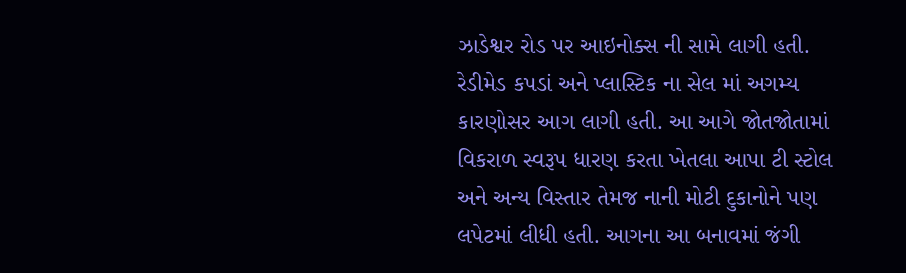ઝાડેશ્વર રોડ પર આઇનોક્સ ની સામે લાગી હતી. રેડીમેડ કપડાં અને પ્લાસ્ટિક ના સેલ માં અગમ્ય કારણોસર આગ લાગી હતી. આ આગે જોતજોતામાં વિકરાળ સ્વરૂપ ધારણ કરતા ખેતલા આપા ટી સ્ટોલ અને અન્ય વિસ્તાર તેમજ નાની મોટી દુકાનોને પણ લપેટમાં લીધી હતી. આગના આ બનાવમાં જંગી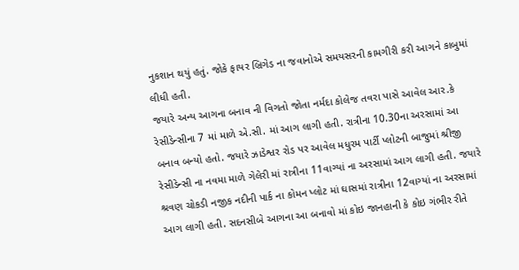નુકશાન થયું હતું. જોકે ફાયર બ્રિગેડ ના જવાનોએ સમયસરની કામગીરી કરી આગને કાબુમાં લીધી હતી.
જયારે અન્ય આગના બનાવ ની વિગતો જોતા નર્મદા કોલેજ તવરા પાસે આવેલ આર.કે રેસીડેન્સીના 7 માં માળે એ.સી. માં આગ લાગી હતી. રાત્રીના 10.30ના અરસામાં આ બનાવ બન્યો હતો. જયારે ઝાડેશ્વર રોડ પર આવેલ મધુરમ પાર્ટી પ્લોટની બાજુમાં શ્રીજી રેસીડેન્સી ના નવમા માળે ગેલેરી માં રાત્રીના 11વાગ્યાં ના અરસામાં આગ લાગી હતી. જયારે શ્રવણ ચોકડી નજીક નદીની પાર્ક ના કોમન પ્લોટ માં ઘાસમાં રાત્રીના 12વાગ્યાં ના અરસામાં આગ લાગી હતી. સદનસીબે આગના આ બનાવો માં કોઇ જાનહાની કે કોઇ ગંભીર રીતે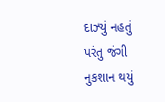દાઝ્યું નહતું પરંતુ જંગી નુકશાન થયું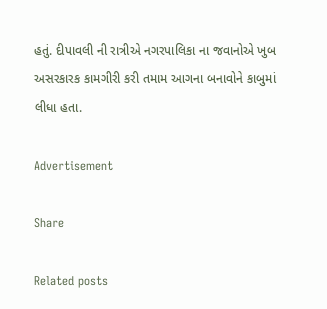હતું. દીપાવલી ની રાત્રીએ નગરપાલિકા ના જવાનોએ ખુબ અસરકારક કામગીરી કરી તમામ આગના બનાવોને કાબુમાં લીધા હતા.

Advertisement

Share

Related posts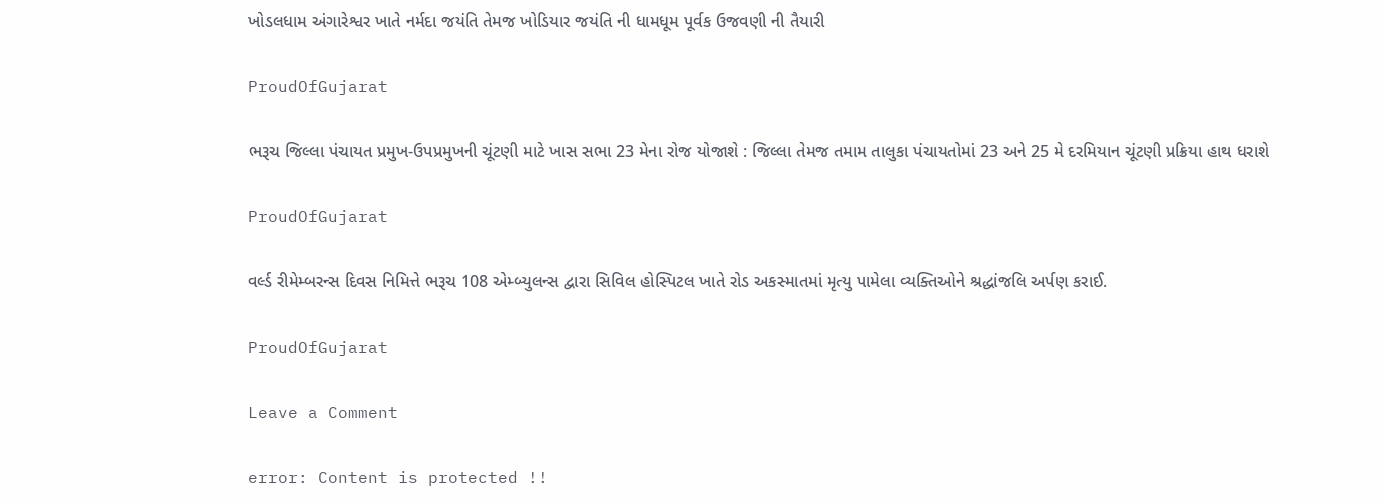ખોડલધામ અંગારેશ્વર ખાતે નર્મદા જયંતિ તેમજ ખોડિયાર જયંતિ ની ધામધૂમ પૂર્વક ઉજવણી ની તૈયારી

ProudOfGujarat

ભરૂચ જિલ્લા પંચાયત પ્રમુખ-ઉપપ્રમુખની ચૂંટણી માટે ખાસ સભા 23 મેના રોજ યોજાશે : જિલ્લા તેમજ તમામ તાલુકા પંચાયતોમાં 23 અને 25 મે દરમિયાન ચૂંટણી પ્રક્રિયા હાથ ધરાશે

ProudOfGujarat

વર્લ્ડ રીમેમ્બરન્સ દિવસ નિમિત્તે ભરૂચ 108 એમ્બ્યુલન્સ દ્વારા સિવિલ હોસ્પિટલ ખાતે રોડ અકસ્માતમાં મૃત્યુ પામેલા વ્યક્તિઓને શ્રદ્ધાંજલિ અર્પણ કરાઈ.

ProudOfGujarat

Leave a Comment

error: Content is protected !!